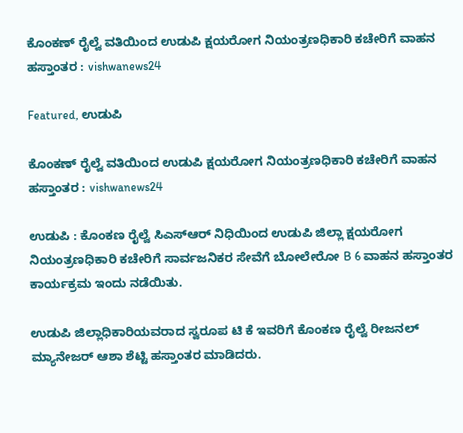ಕೊಂಕಣ್ ರೈಲ್ವೆ ವತಿಯಿಂದ ಉಡುಪಿ ಕ್ಷಯರೋಗ ನಿಯಂತ್ರಣಧಿಕಾರಿ ಕಚೇರಿಗೆ ವಾಹನ ಹಸ್ತಾಂತರ : vishwanews24

Featured, ಉಡುಪಿ

ಕೊಂಕಣ್ ರೈಲ್ವೆ ವತಿಯಿಂದ ಉಡುಪಿ ಕ್ಷಯರೋಗ ನಿಯಂತ್ರಣಧಿಕಾರಿ ಕಚೇರಿಗೆ ವಾಹನ ಹಸ್ತಾಂತರ : vishwanews24

ಉಡುಪಿ : ಕೊಂಕಣ ರೈಲ್ವೆ ಸಿಎಸ್ಆರ್ ನಿಧಿಯಿಂದ ಉಡುಪಿ ಜಿಲ್ಲಾ ಕ್ಷಯರೋಗ ನಿಯಂತ್ರಣಧಿಕಾರಿ ಕಚೇರಿಗೆ ಸಾರ್ವಜನಿಕರ ಸೇವೆಗೆ ಬೋಲೇರೋ B 6 ವಾಹನ ಹಸ್ತಾಂತರ ಕಾರ್ಯಕ್ರಮ ಇಂದು ನಡೆಯಿತು.

ಉಡುಪಿ ಜಿಲ್ಲಾಧಿಕಾರಿಯವರಾದ ಸ್ವರೂಪ ಟಿ ಕೆ ಇವರಿಗೆ ಕೊಂಕಣ ರೈಲ್ವೆ ರೀಜನಲ್ ಮ್ಯಾನೇಜರ್ ಆಶಾ ಶೆಟ್ಟಿ ಹಸ್ತಾಂತರ ಮಾಡಿದರು.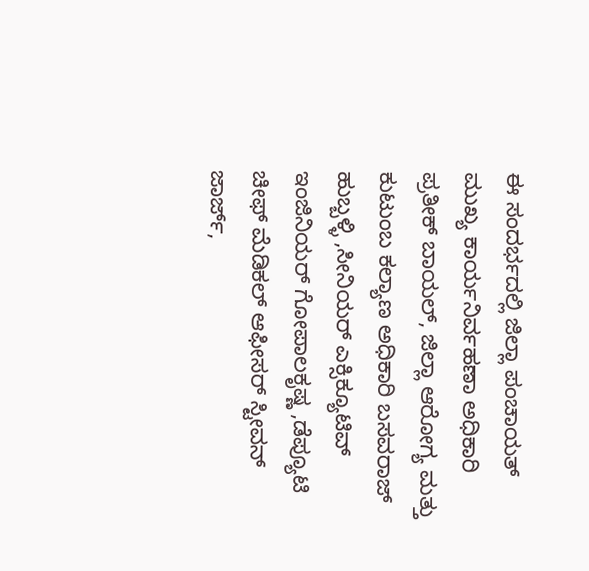ಈ ಸಂದರ್ಭದಲ್ಲಿ ಜಿಲ್ಲಾ ಪಂಚಾಯತ್ ಮುಖ್ಯ ಕಾರ್ಯನಿರ್ವಹಣಾ ಅಧಿಕಾರಿ ಪ್ರತೀಕ್ ಬಾಯಲ್, ಜಿಲ್ಲಾ ಆರೋಗ್ಯ ಮತ್ತು ಕುಟುಂಬ ಕಲ್ಯಾಣ ಅಧಿಕಾರಿ ಬಸವರಾಜ್ ಹುಬ್ಬಳ್ಳಿ ,ಸೀನಿಯರ್ ಎಕ್ಸಿಕ್ಯೂಟಿವ್ ಇಂಜಿನಿಯರ್ ಗೋಪಾಲಕೃಷ್ಣ ,ಡೆಪ್ಯೂಟಿ ಚೀಫ್ ಮೆಡಿಕಲ್ ಆಫೀಸರ್ ಸ್ಟೀವನ್ ಜಾರ್ಜ್,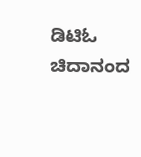ಡಿಟಿಓ ಚಿದಾನಂದ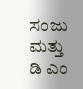ಸಂಜು ಮತ್ತು ಡಿ ಎಂ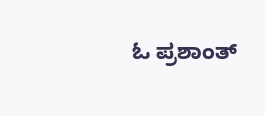ಓ ಪ್ರಶಾಂತ್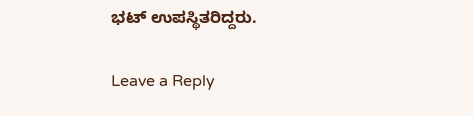ಭಟ್ ಉಪಸ್ಥಿತರಿದ್ದರು.

Leave a Reply